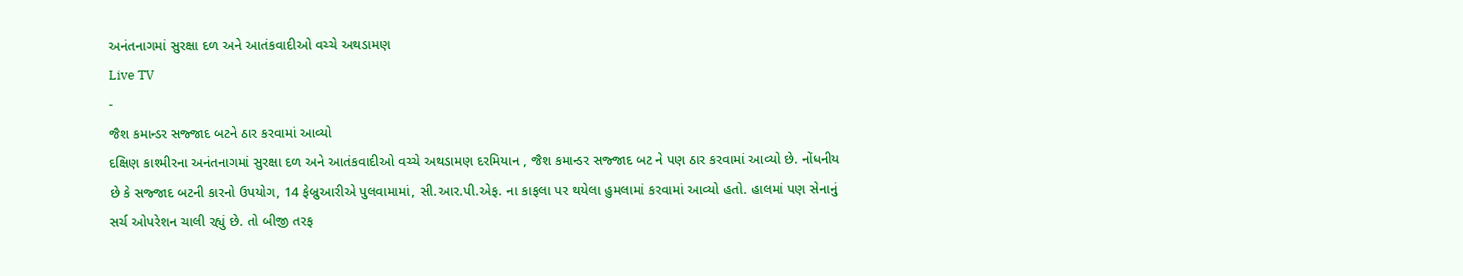અનંતનાગમાં સુરક્ષા દળ અને આતંકવાદીઓ વચ્ચે અથડામણ
Live TV
-
જૈશ કમાન્ડર સજ્જાદ બટને ઠાર કરવામાં આવ્યો
દક્ષિણ કાશ્મીરના અનંતનાગમાં સુરક્ષા દળ અને આતંકવાદીઓ વચ્ચે અથડામણ દરમિયાન , જૈશ કમાન્ડર સજ્જાદ બટ ને પણ ઠાર કરવામાં આવ્યો છે. નોંધનીય છે કે સજ્જાદ બટની કારનો ઉપયોગ, 14 ફેબ્રુઆરીએ પુલવામામાં, સી.આર.પી.એફ. ના કાફલા પર થયેલા હુમલામાં કરવામાં આવ્યો હતો. હાલમાં પણ સેનાનું સર્ચ ઓપરેશન ચાલી રહ્યું છે. તો બીજી તરફ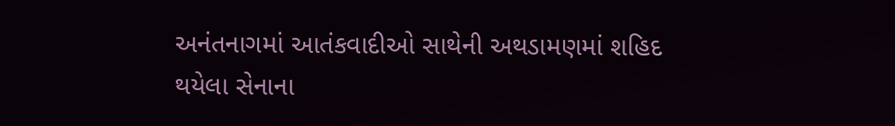અનંતનાગમાં આતંકવાદીઓ સાથેની અથડામણમાં શહિદ થયેલા સેનાના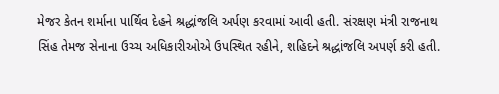મેજર કેતન શર્માના પાર્થિવ દેહને શ્રદ્ધાંજલિ અર્પણ કરવામાં આવી હતી. સંરક્ષણ મંત્રી રાજનાથ સિંહ તેમજ સેનાના ઉચ્ચ અધિકારીઓએ ઉપસ્થિત રહીને, શહિદને શ્રદ્ધાંજલિ અપર્ણ કરી હતી.